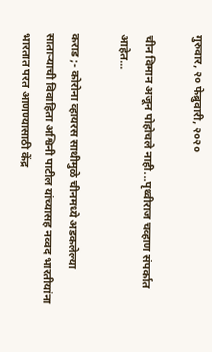गुरुवार, २० फेब्रुवारी, २०२०

चीन विमान अजून पोहोचले नाही...पृथ्वीराज चव्हाण संपर्कात आहेत...

कराड ;- कोरोना व्हायरस साथीमुळे चीनमध्ये अडकलेल्या साताऱ्याची विवाहिता अश्विनी पाटील यांच्यासह नव्वद भारतीयांना भारतात परत आणण्यासाठी केंद्र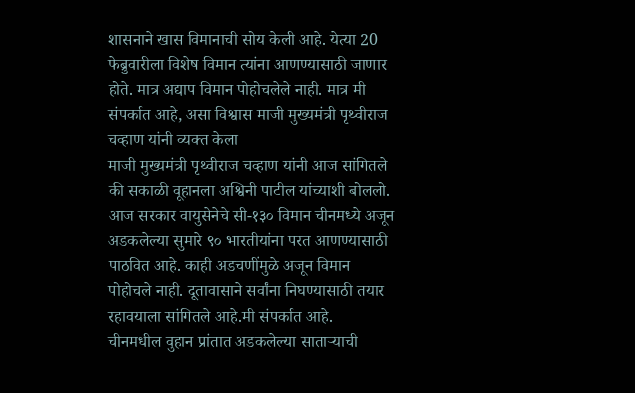शासनाने खास विमानाची सोय केली आहे. येत्या 20 फेब्रुवारीला विशेष विमान त्यांना आणण्यासाठी जाणार होते. मात्र अद्याप विमान पोहोचलेले नाही. मात्र मी संपर्कात आहे, असा विश्वास माजी मुख्यमंत्री पृथ्वीराज चव्हाण यांनी व्यक्त केला
माजी मुख्यमंत्री पृथ्वीराज चव्हाण यांनी आज सांगितले की सकाळी वूहानला अश्विनी पाटील यांच्याशी बोललो. आज सरकार वायुसेनेचे सी-१३० विमान चीनमध्ये अजून अडकलेल्या सुमारे ९० भारतीयांना परत आणण्यासाठी पाठवित आहे. काही अडचणींमुळे अजून विमान पोहोचले नाही. दूतावासाने सर्वांना निघण्यासाठी तयार रहावयाला सांगितले आहे.मी संपर्कात आहे.
चीनमधील वुहान प्रांतात अडकलेल्या साताऱ्याची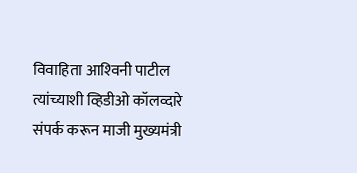विवाहिता आश्‍विनी पाटील त्यांच्याशी व्हिडीओ कॉलव्दारे संपर्क करून माजी मुख्यमंत्री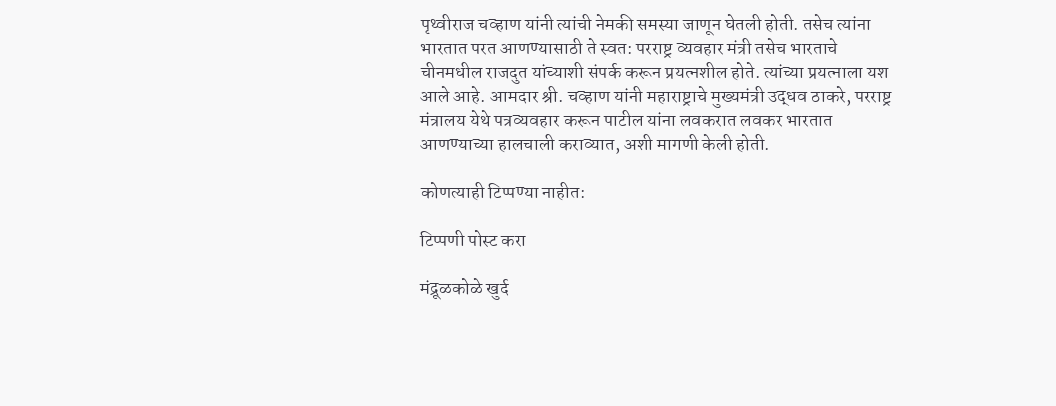पृथ्वीराज चव्हाण यांनी त्यांची नेमकी समस्या जाणून घेतली होती. तसेच त्यांना भारतात परत आणण्यासाठी ते स्वत: परराष्ट्र व्यवहार मंत्री तसेच भारताचे चीनमधील राजदुत यांच्याशी संपर्क करून प्रयत्नशील होते. त्यांच्या प्रयत्नाला यश आले आहे. आमदार श्री. चव्हाण यांनी महाराष्ट्राचे मुख्यमंत्री उद्धव ठाकरे, परराष्ट्र मंत्रालय येथे पत्रव्यवहार करून पाटील यांना लवकरात लवकर भारतात आणण्याच्या हालचाली कराव्यात, अशी मागणी केली होती.

कोणत्याही टिप्पण्‍या नाहीत:

टिप्पणी पोस्ट करा

मंद्रूळकोळे खुर्द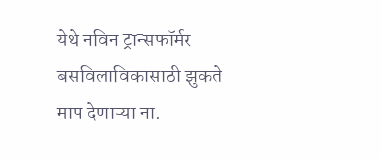येथे नविन ट्रान्सफॉर्मर बसविलाविकासाठी झुकते माप देणाऱ्या ना.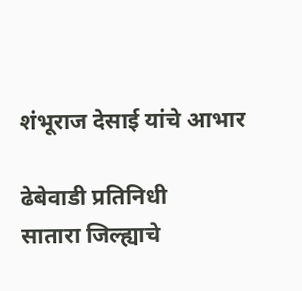शंभूराज देसाई यांचे आभार

ढेबेवाडी प्रतिनिधी            सातारा जिल्ह्याचे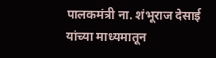पालकमंत्री ना. शंभूराज देसाई यांच्या माध्यमातून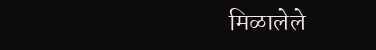मिळालेले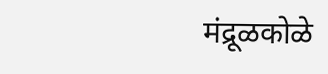मंद्रूळकोळे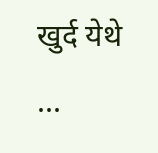खुर्द येथे ...